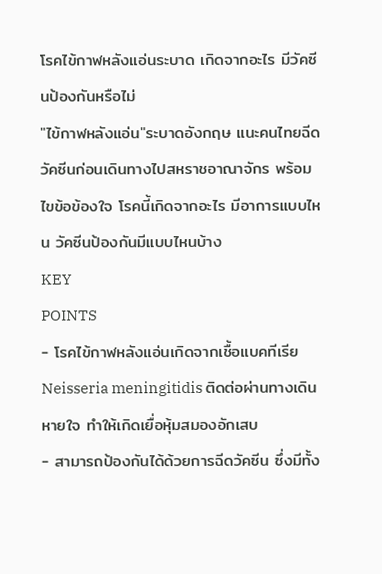โรคไข้กาฬหลังแอ่นระบาด เกิดจากอะไร มีวัคซีนป้องกันหรือไม่
"ไข้กาฬหลังแอ่น"ระบาดอังกฤษ แนะคนไทยฉีดวัคซีนก่อนเดินทางไปสหราชอาณาจักร พร้อมไขข้อข้องใจ โรคนี้เกิดจากอะไร มีอาการแบบไหน วัคซีนป้องกันมีแบบไหนบ้าง
KEY
POINTS
- โรคไข้กาฬหลังแอ่นเกิดจากเชื้อแบคทีเรีย Neisseria meningitidis ติดต่อผ่านทางเดินหายใจ ทำให้เกิดเยื่อหุ้มสมองอักเสบ
- สามารถป้องกันได้ด้วยการฉีดวัคซีน ซึ่งมีทั้ง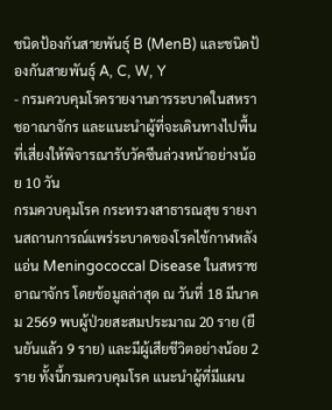ชนิดป้องกันสายพันธุ์ B (MenB) และชนิดป้องกันสายพันธุ์ A, C, W, Y
- กรมควบคุมโรครายงานการระบาดในสหราชอาณาจักร และแนะนำผู้ที่จะเดินทางไปพื้นที่เสี่ยงให้พิจารณารับวัคซีนล่วงหน้าอย่างน้อย 10 วัน
กรมควบคุมโรค กระทรวงสาธารณสุข รายงานสถานการณ์แพร่ระบาดของโรคไข้กาฬหลังแอ่น Meningococcal Disease ในสหราชอาณาจักร โดยข้อมูลล่าสุด ณ วันที่ 18 มีนาคม 2569 พบผู้ป่วยสะสมประมาณ 20 ราย (ยืนยันแล้ว 9 ราย) และมีผู้เสียชีวิตอย่างน้อย 2 ราย ทั้งนี้กรมควบคุมโรค แนะนำผู้ที่มีแผน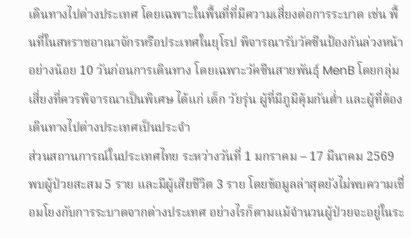เดินทางไปต่างประเทศ โดยเฉพาะในพื้นที่ที่มีความเสี่ยงต่อการระบาด เช่น พื้นที่ในสหราชอาณาจักรหรือประเทศในยุโรป พิจารณารับวัคซีนป้องกันล่วงหน้าอย่างน้อย 10 วันก่อนการเดินทาง โดยเฉพาะวัคซีนสายพันธุ์ MenB โดยกลุ่มเสี่ยงที่ควรพิจารณาเป็นพิเศษ ได้แก่ เด็ก วัยรุ่น ผู้ที่มีภูมิคุ้มกันต่ำ และผู้ที่ต้องเดินทางไปต่างประเทศเป็นประจำ
ส่วนสถานการณ์ในประเทศไทย ระหว่างวันที่ 1 มกราคม – 17 มีนาคม 2569 พบผู้ป่วยสะสม 5 ราย และมีผู้เสียชีวิต 3 ราย โดยข้อมูลล่าสุดยังไม่พบความเชื่อมโยงกับการระบาดจากต่างประเทศ อย่างไรก็ตามแม้จำนวนผู้ป่วยจะอยู่ในระ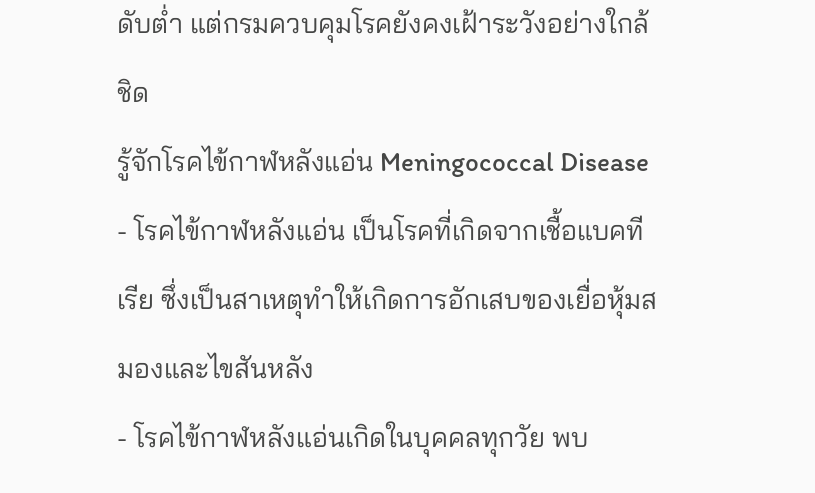ดับต่ำ แต่กรมควบคุมโรคยังคงเฝ้าระวังอย่างใกล้ชิด
รู้จักโรคไข้กาฬหลังแอ่น Meningococcal Disease
- โรคไข้กาฬหลังแอ่น เป็นโรคที่เกิดจากเชื้อแบคทีเรีย ซึ่งเป็นสาเหตุทำให้เกิดการอักเสบของเยื่อหุ้มสมองและไขสันหลัง
- โรคไข้กาฬหลังแอ่นเกิดในบุคคลทุกวัย พบ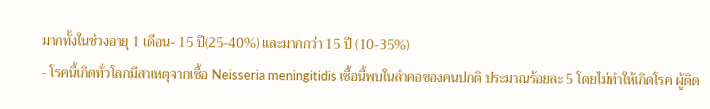มากทั้งในช่วงอายุ 1 เดือน- 15 ปี(25-40%) และมากกว่า 15 ปี (10-35%)
- โรคนี้เกิดทั่วโลกมีสาเหตุจากเชื้อ Neisseria meningitidis เชื้อนี้พบในลำคอของคนปกติ ประมาณร้อยละ 5 โดยไม่ทำให้เกิดโรค ผู้ติด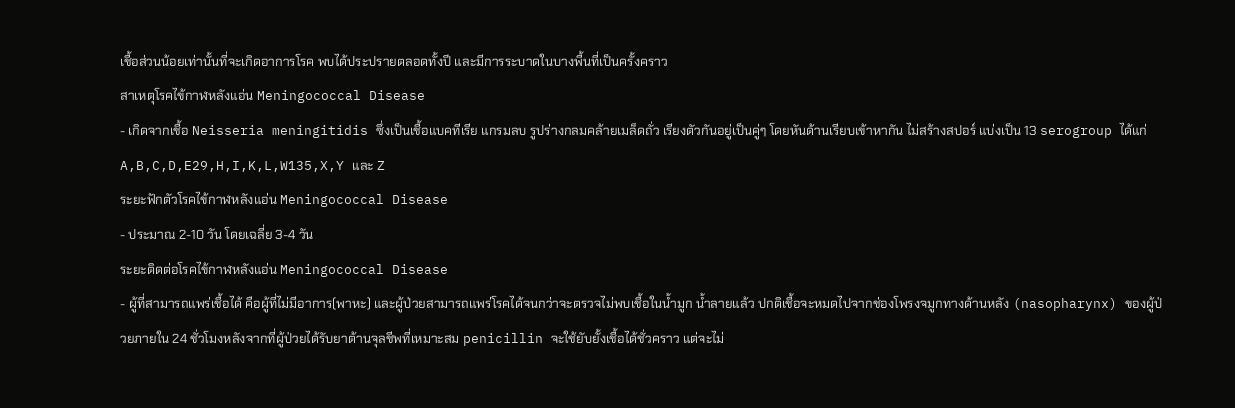เชื้อส่วนน้อยเท่านั้นที่จะเกิดอาการโรค พบได้ประปรายตลอดทั้งปี และมีการระบาดในบางพื้นที่เป็นครั้งคราว
สาเหตุโรคไข้กาฬหลังแอ่น Meningococcal Disease
- เกิดจากเชื้อ Neisseria meningitidis ซึ่งเป็นเชื้อแบคทีเรีย แกรมลบ รูปร่างกลมคล้ายเมล็ดถั่ว เรียงตัวกันอยู่เป็นคู่ๆ โดยหันด้านเรียบเข้าหากัน ไม่สร้างสปอร์ แบ่งเป็น 13 serogroup ได้แก่ A,B,C,D,E29,H,I,K,L,W135,X,Y และ Z
ระยะฟักตัวโรคไข้กาฬหลังแอ่น Meningococcal Disease
- ประมาณ 2-10 วัน โดยเฉลี่ย 3-4 วัน
ระยะติดต่อโรคไข้กาฬหลังแอ่น Meningococcal Disease
- ผู้ที่สามารถแพร่เชื้อได้ คือผู้ที่ไม่มีอาการ(พาหะ) และผู้ป่วยสามารถแพร่โรคได้จนกว่าจะตรวจไม่พบเชื้อในน้ำมูก น้ำลายแล้ว ปกติเชื้อจะหมดไปจากช่องโพรงจมูกทางด้านหลัง (nasopharynx) ของผู้ป่วยภายใน 24 ชั่วโมงหลังจากที่ผู้ป่วยได้รับยาต้านจุลชีพที่เหมาะสม penicillin จะใช้ยับยั้งเชื้อได้ชั่วคราว แต่จะไม่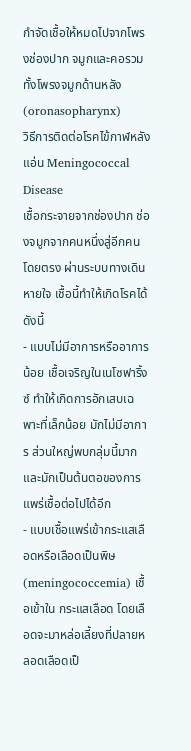กำจัดเชื้อให้หมดไปจากโพรงช่องปาก จมูกและคอรวมทั้งโพรงจมูกด้านหลัง (oronasopharynx)
วิธีการติดต่อโรคไข้กาฬหลังแอ่น Meningococcal Disease
เชื้อกระจายจากช่องปาก ช่องจมูกจากคนหนึ่งสู่อีกคนโดยตรง ผ่านระบบทางเดินหายใจ เชื้อนี้ทำให้เกิดโรคได้ ดังนี้
- แบบไม่มีอาการหรืออาการน้อย เชื้อเจริญในเนโซฟาริ้งซ์ ทำให้เกิดการอักเสบเฉพาะที่เล็กน้อย มักไม่มีอาการ ส่วนใหญ่พบกลุ่มนี้มาก และมักเป็นต้นตอของการแพร่เชื้อต่อไปได้อีก
- แบบเชื้อแพร่เข้ากระแสเลือดหรือเลือดเป็นพิษ (meningococcemia) เชื้อเข้าใน กระแสเลือด โดยเลือดจะมาหล่อเลี้ยงที่ปลายหลอดเลือดเป็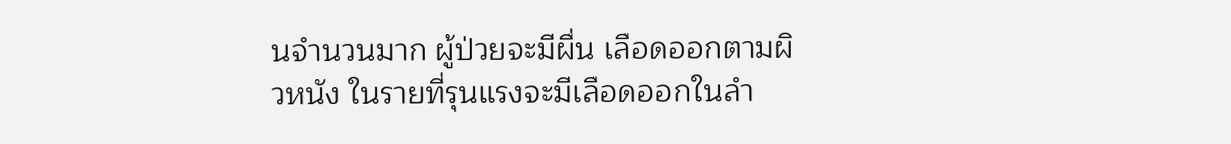นจำนวนมาก ผู้ป่วยจะมีผื่น เลือดออกตามผิวหนัง ในรายที่รุนแรงจะมีเลือดออกในลำ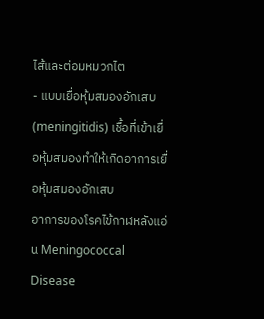ไส้และต่อมหมวกไต
- แบบเยื่อหุ้มสมองอักเสบ (meningitidis) เชื้อที่เข้าเยื่อหุ้มสมองทำให้เกิดอาการเยื่อหุ้มสมองอักเสบ
อาการของโรคไข้กาฬหลังแอ่น Meningococcal Disease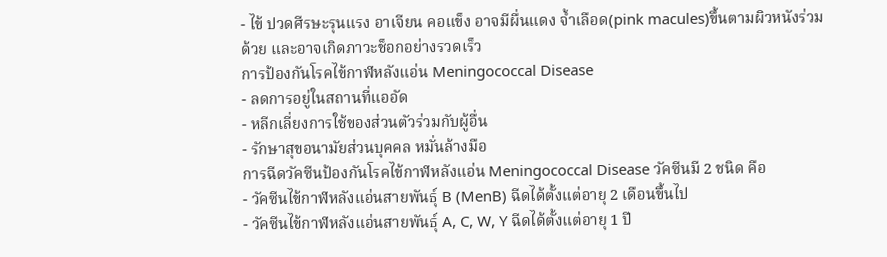- ไข้ ปวดศีรษะรุนแรง อาเจียน คอแข็ง อาจมีผื่นแดง จ้ำเลือด(pink macules)ขึ้นตามผิวหนังร่วมด้วย และอาจเกิดภาวะช็อกอย่างรวดเร็ว
การป้องกันโรคไข้กาฬหลังแอ่น Meningococcal Disease
- ลดการอยู่ในสถานที่แออัด
- หลีกเลี่ยงการใช้ของส่วนตัวร่วมกับผู้อื่น
- รักษาสุขอนามัยส่วนบุคคล หมั่นล้างมือ
การฉีดวัคซีนป้องกันโรคไข้กาฬหลังแอ่น Meningococcal Disease วัคซีนมี 2 ชนิด คือ
- วัคซีนไข้กาฬหลังแอ่นสายพันธุ์ B (MenB) ฉีดได้ตั้งแต่อายุ 2 เดือนขึ้นไป
- วัคซีนไข้กาฬหลังแอ่นสายพันธุ์ A, C, W, Y ฉีดได้ตั้งแต่อายุ 1 ปี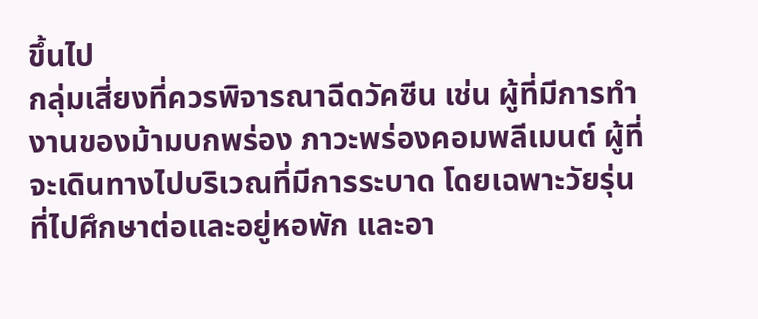ขึ้นไป
กลุ่มเสี่ยงที่ควรพิจารณาฉีดวัคซีน เช่น ผู้ที่มีการทำงานของม้ามบกพร่อง ภาวะพร่องคอมพลีเมนต์ ผู้ที่จะเดินทางไปบริเวณที่มีการระบาด โดยเฉพาะวัยรุ่นที่ไปศึกษาต่อและอยู่หอพัก และอา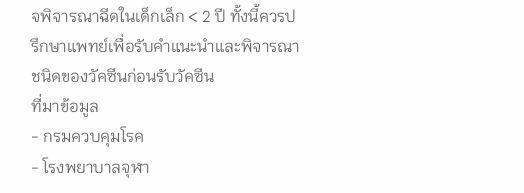จพิจารณาฉีดในเด็กเล็ก < 2 ปี ทั้งนี้ควรปรึกษาแพทย์เพื่อรับคำแนะนำและพิจารณาชนิดของวัคซีนก่อนรับวัคซีน
ที่มาข้อมูล
- กรมควบคุมโรค
- โรงพยาบาลจุฬา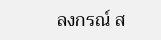ลงกรณ์ ส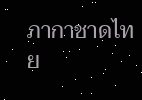ภากาชาดไทย